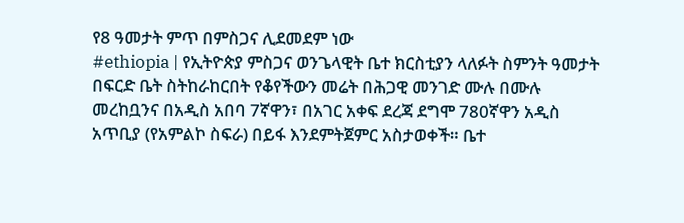የ8 ዓመታት ምጥ በምስጋና ሊደመደም ነው
#ethiopia | የኢትዮጵያ ምስጋና ወንጌላዊት ቤተ ክርስቲያን ላለፉት ስምንት ዓመታት በፍርድ ቤት ስትከራከርበት የቆየችውን መሬት በሕጋዊ መንገድ ሙሉ በሙሉ መረከቧንና በአዲስ አበባ 7ኛዋን፣ በአገር አቀፍ ደረጃ ደግሞ 780ኛዋን አዲስ አጥቢያ (የአምልኮ ስፍራ) በይፋ እንደምትጀምር አስታወቀች። ቤተ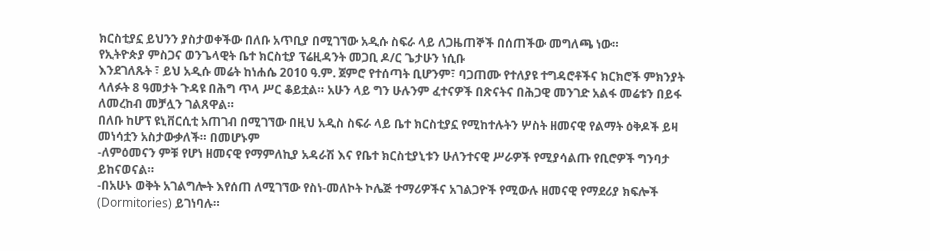ክርስቲያኗ ይህንን ያስታወቀችው በለቡ አጥቢያ በሚገኘው አዲሱ ስፍራ ላይ ለጋዜጠኞች በሰጠችው መግለጫ ነው።
የኢትዮጵያ ምስጋና ወንጌላዊት ቤተ ክርስቲያ ፕሬዚዳንት መጋቢ ዶ/ር ጌታሁን ነሲቡ
እንደገለጹት ፣ ይህ አዲሱ መሬት ከነሐሴ 2010 ዓ.ም. ጀምሮ የተሰጣት ቢሆንም፣ ባጋጠሙ የተለያዩ ተግዳሮቶችና ክርክሮች ምክንያት ላለፉት 8 ዓመታት ጉዳዩ በሕግ ጥላ ሥር ቆይቷል። አሁን ላይ ግን ሁሉንም ፈተናዎች በጽናትና በሕጋዊ መንገድ አልፋ መሬቱን በይፋ ለመረከብ መቻሏን ገልጸዋል።
በለቡ ከሆፕ ዩኒቨርሲቲ አጠገብ በሚገኘው በዚህ አዲስ ስፍራ ላይ ቤተ ክርስቲያኗ የሚከተሉትን ሦስት ዘመናዊ የልማት ዕቅዶች ይዛ መነሳቷን አስታውቃለች። በመሆኑም
-ለምዕመናን ምቹ የሆነ ዘመናዊ የማምለኪያ አዳራሽ እና የቤተ ክርስቲያኒቱን ሁለንተናዊ ሥራዎች የሚያሳልጡ የቢሮዎች ግንባታ ይከናወናል።
-በአሁኑ ወቅት አገልግሎት እየሰጠ ለሚገኘው የስነ-መለኮት ኮሌጅ ተማሪዎችና አገልጋዮች የሚውሉ ዘመናዊ የማደሪያ ክፍሎች (Dormitories) ይገነባሉ።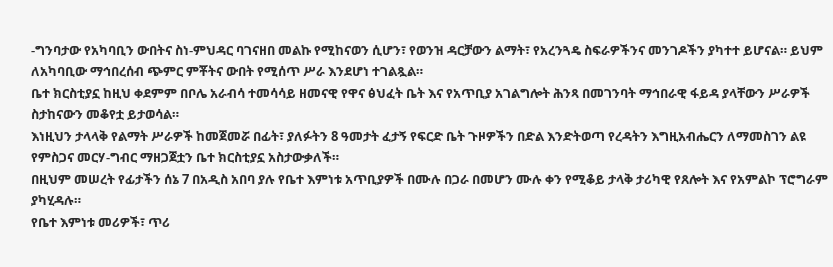-ግንባታው የአካባቢን ውበትና ስነ-ምህዳር ባገናዘበ መልኩ የሚከናወን ሲሆን፣ የወንዝ ዳርቻውን ልማት፣ የአረንጓዴ ስፍራዎችንና መንገዶችን ያካተተ ይሆናል። ይህም ለአካባቢው ማኅበረሰብ ጭምር ምቾትና ውበት የሚሰጥ ሥራ እንደሆነ ተገልጿል።
ቤተ ክርስቲያኗ ከዚህ ቀደምም በቦሌ አራብሳ ተመሳሳይ ዘመናዊ የዋና ፅህፈት ቤት እና የአጥቢያ አገልግሎት ሕንጻ በመገንባት ማኅበራዊ ፋይዳ ያላቸውን ሥራዎች ስታከናውን መቆየቷ ይታወሳል።
እነዚህን ታላላቅ የልማት ሥራዎች ከመጀመሯ በፊት፣ ያለፉትን 8 ዓመታት ፈታኝ የፍርድ ቤት ጉዞዎችን በድል እንድትወጣ የረዳትን እግዚአብሔርን ለማመስገን ልዩ የምስጋና መርሃ-ግብር ማዘጋጀቷን ቤተ ክርስቲያኗ አስታውቃለች።
በዚህም መሠረት የፊታችን ሰኔ 7 በአዲስ አበባ ያሉ የቤተ እምነቱ አጥቢያዎች በሙሉ በጋራ በመሆን ሙሉ ቀን የሚቆይ ታላቅ ታሪካዊ የጸሎት እና የአምልኮ ፕሮግራም ያካሂዳሉ።
የቤተ እምነቱ መሪዎች፣ ጥሪ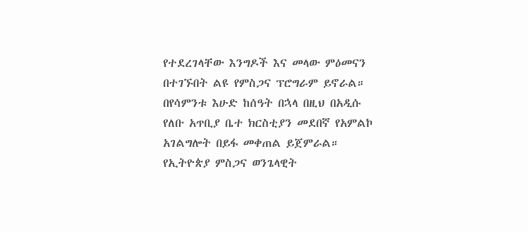የተደረገላቸው እንግዶች እና መላው ምዕመናን በተገኙበት ልዩ የምስጋና ፕሮግራም ይኖራል።
በየሳምንቱ እሁድ ከሰዓት በኋላ በዚህ በአዲሱ የለቡ አጥቢያ ቤተ ክርስቲያን መደበኛ የአምልኮ አገልግሎት በይፋ መቀጠል ይጀምራል።
የኢትዮጵያ ምስጋና ወንጌላዊት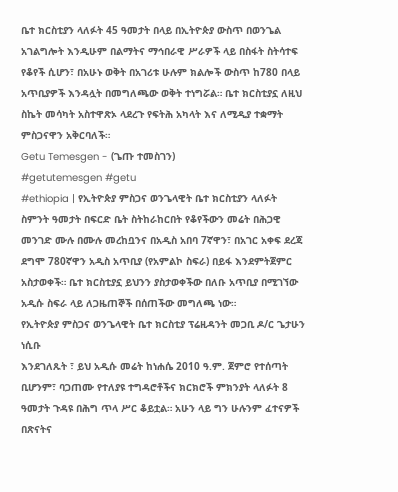ቤተ ክርስቲያን ላለፉት 45 ዓመታት በላይ በኢትዮጵያ ውስጥ በወንጌል አገልግሎት እንዲሁም በልማትና ማኅበራዊ ሥራዎች ላይ በስፋት ስትሳተፍ የቆየች ሲሆን፣ በአሁኑ ወቅት በአገሪቱ ሁሉም ክልሎች ውስጥ ከ780 በላይ አጥቢያዎች እንዳሏት በመግለጫው ወቅት ተነግሯል። ቤተ ክርስቲያኗ ለዚህ ስኬት መሳካት አስተዋጽኦ ላደረጉ የፍትሕ አካላት እና ለሚዲያ ተቋማት ምስጋናዋን አቅርባለች።
Getu Temesgen - (ጌጡ ተመስገን)
#getutemesgen #getu
#ethiopia | የኢትዮጵያ ምስጋና ወንጌላዊት ቤተ ክርስቲያን ላለፉት ስምንት ዓመታት በፍርድ ቤት ስትከራከርበት የቆየችውን መሬት በሕጋዊ መንገድ ሙሉ በሙሉ መረከቧንና በአዲስ አበባ 7ኛዋን፣ በአገር አቀፍ ደረጃ ደግሞ 780ኛዋን አዲስ አጥቢያ (የአምልኮ ስፍራ) በይፋ እንደምትጀምር አስታወቀች። ቤተ ክርስቲያኗ ይህንን ያስታወቀችው በለቡ አጥቢያ በሚገኘው አዲሱ ስፍራ ላይ ለጋዜጠኞች በሰጠችው መግለጫ ነው።
የኢትዮጵያ ምስጋና ወንጌላዊት ቤተ ክርስቲያ ፕሬዚዳንት መጋቢ ዶ/ር ጌታሁን ነሲቡ
እንደገለጹት ፣ ይህ አዲሱ መሬት ከነሐሴ 2010 ዓ.ም. ጀምሮ የተሰጣት ቢሆንም፣ ባጋጠሙ የተለያዩ ተግዳሮቶችና ክርክሮች ምክንያት ላለፉት 8 ዓመታት ጉዳዩ በሕግ ጥላ ሥር ቆይቷል። አሁን ላይ ግን ሁሉንም ፈተናዎች በጽናትና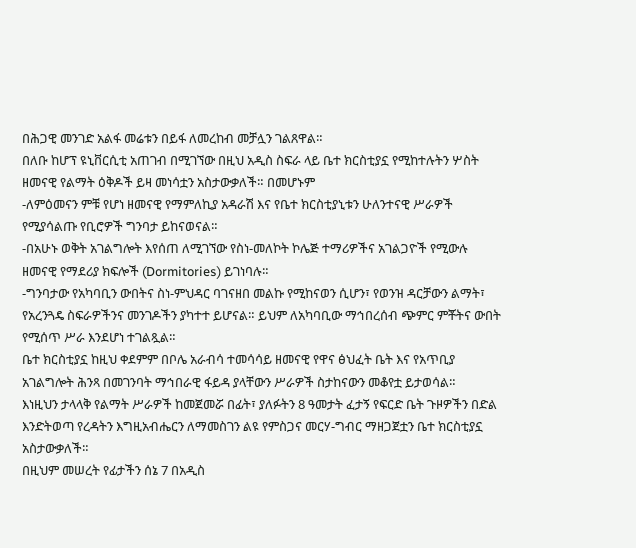በሕጋዊ መንገድ አልፋ መሬቱን በይፋ ለመረከብ መቻሏን ገልጸዋል።
በለቡ ከሆፕ ዩኒቨርሲቲ አጠገብ በሚገኘው በዚህ አዲስ ስፍራ ላይ ቤተ ክርስቲያኗ የሚከተሉትን ሦስት ዘመናዊ የልማት ዕቅዶች ይዛ መነሳቷን አስታውቃለች። በመሆኑም
-ለምዕመናን ምቹ የሆነ ዘመናዊ የማምለኪያ አዳራሽ እና የቤተ ክርስቲያኒቱን ሁለንተናዊ ሥራዎች የሚያሳልጡ የቢሮዎች ግንባታ ይከናወናል።
-በአሁኑ ወቅት አገልግሎት እየሰጠ ለሚገኘው የስነ-መለኮት ኮሌጅ ተማሪዎችና አገልጋዮች የሚውሉ ዘመናዊ የማደሪያ ክፍሎች (Dormitories) ይገነባሉ።
-ግንባታው የአካባቢን ውበትና ስነ-ምህዳር ባገናዘበ መልኩ የሚከናወን ሲሆን፣ የወንዝ ዳርቻውን ልማት፣ የአረንጓዴ ስፍራዎችንና መንገዶችን ያካተተ ይሆናል። ይህም ለአካባቢው ማኅበረሰብ ጭምር ምቾትና ውበት የሚሰጥ ሥራ እንደሆነ ተገልጿል።
ቤተ ክርስቲያኗ ከዚህ ቀደምም በቦሌ አራብሳ ተመሳሳይ ዘመናዊ የዋና ፅህፈት ቤት እና የአጥቢያ አገልግሎት ሕንጻ በመገንባት ማኅበራዊ ፋይዳ ያላቸውን ሥራዎች ስታከናውን መቆየቷ ይታወሳል።
እነዚህን ታላላቅ የልማት ሥራዎች ከመጀመሯ በፊት፣ ያለፉትን 8 ዓመታት ፈታኝ የፍርድ ቤት ጉዞዎችን በድል እንድትወጣ የረዳትን እግዚአብሔርን ለማመስገን ልዩ የምስጋና መርሃ-ግብር ማዘጋጀቷን ቤተ ክርስቲያኗ አስታውቃለች።
በዚህም መሠረት የፊታችን ሰኔ 7 በአዲስ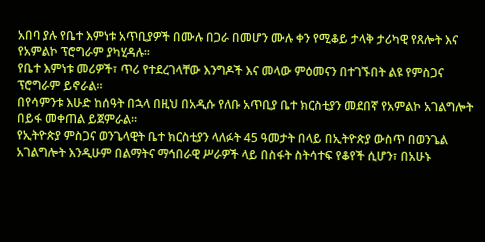አበባ ያሉ የቤተ እምነቱ አጥቢያዎች በሙሉ በጋራ በመሆን ሙሉ ቀን የሚቆይ ታላቅ ታሪካዊ የጸሎት እና የአምልኮ ፕሮግራም ያካሂዳሉ።
የቤተ እምነቱ መሪዎች፣ ጥሪ የተደረገላቸው እንግዶች እና መላው ምዕመናን በተገኙበት ልዩ የምስጋና ፕሮግራም ይኖራል።
በየሳምንቱ እሁድ ከሰዓት በኋላ በዚህ በአዲሱ የለቡ አጥቢያ ቤተ ክርስቲያን መደበኛ የአምልኮ አገልግሎት በይፋ መቀጠል ይጀምራል።
የኢትዮጵያ ምስጋና ወንጌላዊት ቤተ ክርስቲያን ላለፉት 45 ዓመታት በላይ በኢትዮጵያ ውስጥ በወንጌል አገልግሎት እንዲሁም በልማትና ማኅበራዊ ሥራዎች ላይ በስፋት ስትሳተፍ የቆየች ሲሆን፣ በአሁኑ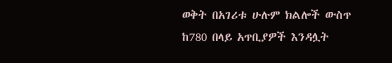ወቅት በአገሪቱ ሁሉም ክልሎች ውስጥ ከ780 በላይ አጥቢያዎች እንዳሏት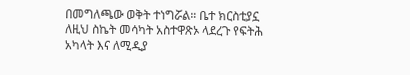በመግለጫው ወቅት ተነግሯል። ቤተ ክርስቲያኗ ለዚህ ስኬት መሳካት አስተዋጽኦ ላደረጉ የፍትሕ አካላት እና ለሚዲያ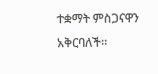ተቋማት ምስጋናዋን አቅርባለች።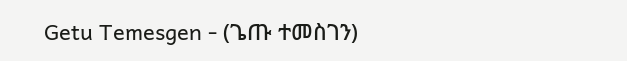Getu Temesgen - (ጌጡ ተመስገን)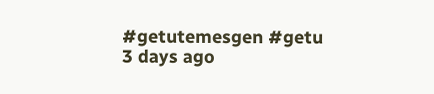#getutemesgen #getu
3 days ago